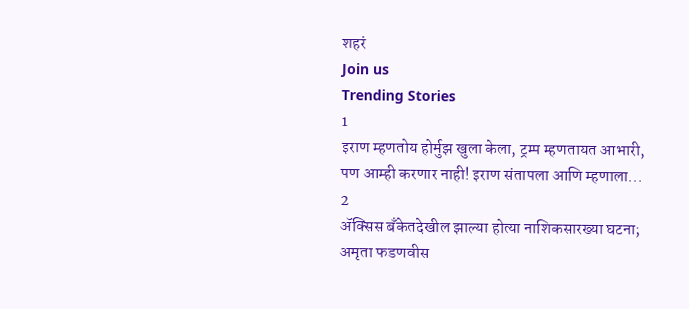शहरं
Join us
Trending Stories
1
इराण म्हणतोय होर्मुझ खुला केला, ट्रम्प म्हणतायत आभारी, पण आम्ही करणार नाही! इराण संतापला आणि म्हणाला...
2
ॲक्सिस बँकेतदेखील झाल्या होत्या नाशिकसारख्या घटना; अमृता फडणवीस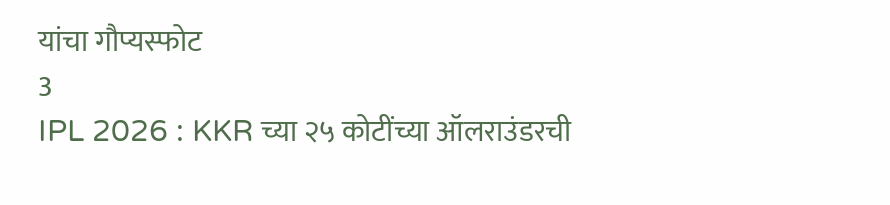यांचा गौप्यस्फोट
3
IPL 2026 : KKR च्या २५ कोटींच्या ऑलराउंडरची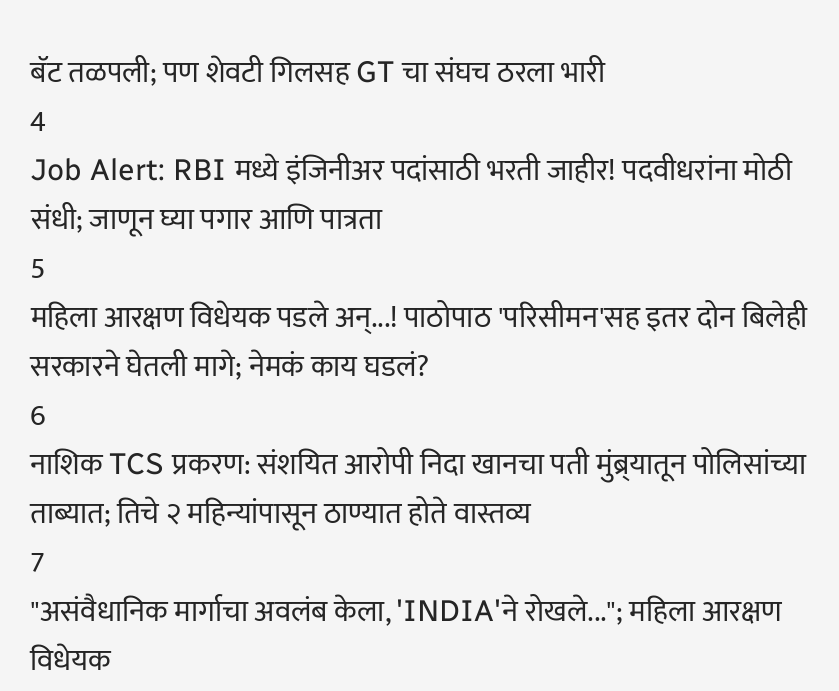बॅट तळपली; पण शेवटी गिलसह GT चा संघच ठरला भारी
4
Job Alert: RBI मध्ये इंजिनीअर पदांसाठी भरती जाहीर! पदवीधरांना मोठी संधी; जाणून घ्या पगार आणि पात्रता
5
महिला आरक्षण विधेयक पडले अन्...! पाठोपाठ 'परिसीमन'सह इतर दोन बिलेही सरकारने घेतली मागे; नेमकं काय घडलं?
6
नाशिक TCS प्रकरण: संशयित आरोपी निदा खानचा पती मुंब्र्यातून पोलिसांच्या ताब्यात; तिचे २ महिन्यांपासून ठाण्यात होते वास्तव्य
7
"असंवैधानिक मार्गाचा अवलंब केला, 'INDIA'ने रोखले..."; महिला आरक्षण विधेयक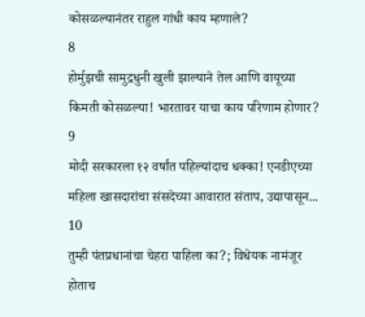कोसळल्यानंतर राहुल गांधी काय म्हणाले?
8
होर्मुझची सामुद्रधुनी खुली झाल्याने तेल आणि वायूच्या किमती कोसळल्या! भारतावर याचा काय परिणाम होणार?
9
मोदी सरकारला १२ वर्षांत पहिल्यांदाच धक्का! एनडीएच्या महिला खासदारांचा संसदेच्या आवारात संताप, उद्यापासून...
10
तुम्ही पंतप्रधानांचा चेहरा पाहिला का?; विधेयक नामंजूर होताच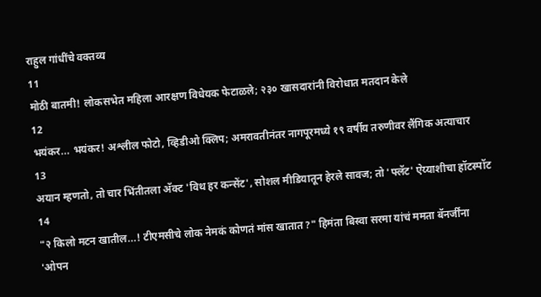राहुल गांधींचे वक्तव्य
11
मोठी बातमी! लोकसभेत महिला आरक्षण विधेयक फेटाळले; २३० खासदारांनी विरोधात मतदान केले
12
भयंकर... भयंकर! अश्लील फोटो, व्हिडीओ क्लिप; अमरावतीनंतर नागपूरमध्ये १९ वर्षीय तरुणीवर लैंगिक अत्याचार
13
अयान म्हणतो, तो चार भिंतीतला अ‍ॅक्ट 'विथ हर कन्सेंट', सोशल मीडियातून हेरले सावज; तो 'फ्लॅट' ऐय्याशीचा हॉटस्पॉट
14
"२ किलो मटन खातील...! टीएमसीचे लोक नेमकं कोणतं मांस खातात?" हिमंता बिस्वा सरमा यांचं ममता बॅनर्जींना 'ओपन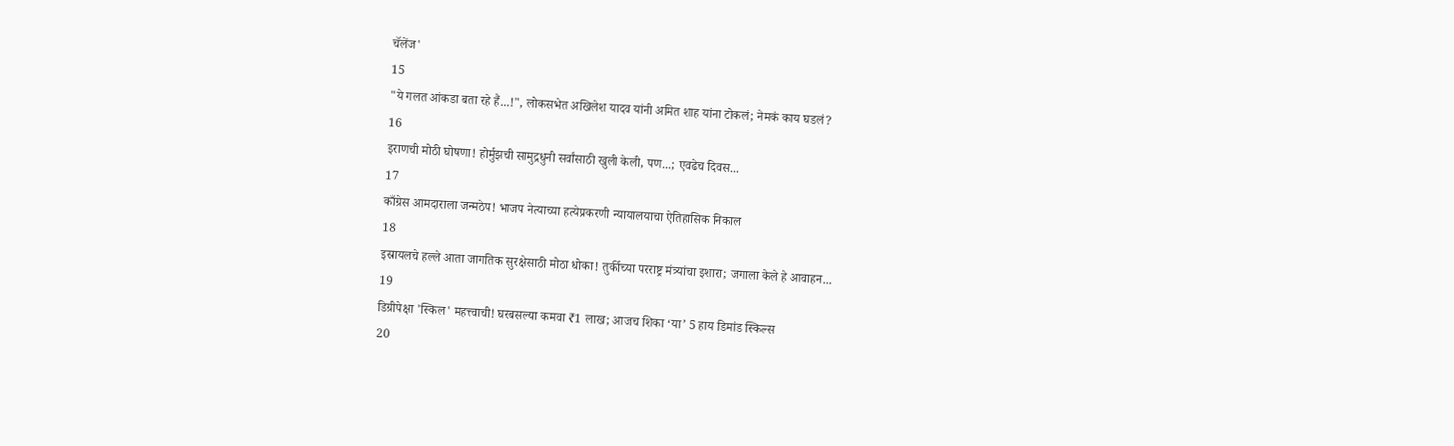चॅलेंज'
15
"ये गलत आंकडा बता रहे हैं...!", लोकसभेत अखिलेश यादव यांनी अमित शाह यांना टोकलं; नेमकं काय घडलं?
16
इराणची मोठी घोषणा! होर्मुझची सामुद्रधुनी सर्वांसाठी खुली केली, पण...; एवढेच दिवस...
17
काँग्रेस आमदाराला जन्मठेप! भाजप नेत्याच्या हत्येप्रकरणी न्यायालयाचा ऐतिहासिक निकाल
18
इस्रायलचे हल्ले आता जागतिक सुरक्षेसाठी मोठा धोका! तुर्कीच्या परराष्ट्र मंत्र्यांचा इशारा; जगाला केले हे आवाहन...
19
डिग्रीपेक्षा 'स्किल' महत्त्वाची! घरबसल्या कमवा ₹1 लाख; आजच शिका ‘या’ 5 हाय डिमांड स्किल्स
20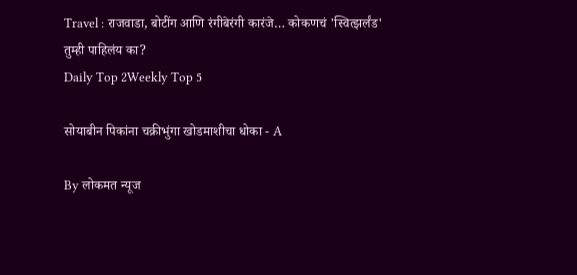Travel : राजवाडा, बोटींग आणि रंगीबेरंगी कारंजे… कोकणचं 'स्वित्झर्लंड' तुम्ही पाहिलंय का?
Daily Top 2Weekly Top 5

सोयाबीन पिकांना चक्रीभुंगा खोडमाशीचा धोका - A

By लोकमत न्यूज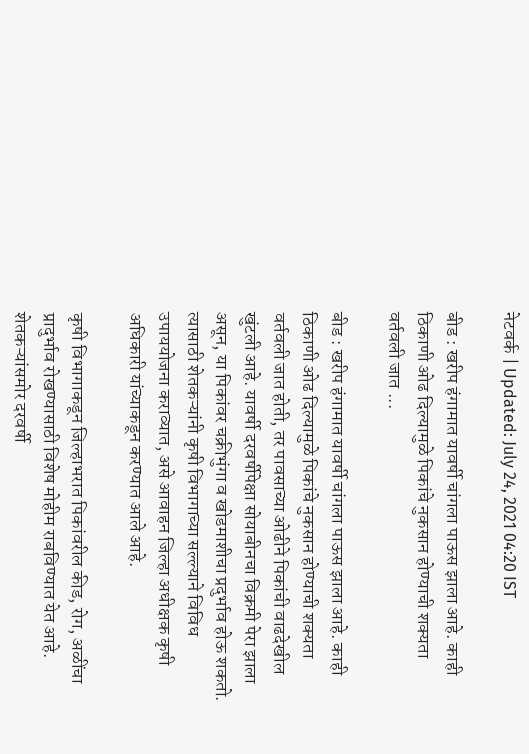नेटवर्क | Updated: July 24, 2021 04:20 IST

बीड : खरीप हंगामात यावर्षी चांगला पाऊस झाला आहे. काही ठिकाणी ओढ दिल्यामुळे पिकांचे नुकसान होण्याची शक्यता वर्तवली जात ...

बीड : खरीप हंगामात यावर्षी चांगला पाऊस झाला आहे. काही ठिकाणी ओढ दिल्यामुळे पिकांचे नुकसान होण्याची शक्यता वर्तवली जात होती, तर पावसाच्या ओढीने पिकांची वाढदेखील खुंटली आहे. यावर्षी दरवर्षीपेक्षा सोयाबीनचा विक्रमी पेरा झाला असून, या पिकांवर चक्रीभुंगा व खोडमाशीचा प्रदुर्भाव होऊ शकतो. त्यासाठी शेतकऱ्यांनी कृषी विभागाच्या सल्ल्याने विविध उपाययोजना कराव्यात, असे आवाहन जिल्हा अधीक्षक कृषी अधिकारी यांच्याकडून करण्यात आले आहे.

कृषी विभागाकडून जिल्हाभरात पिकांवरील कीड, रोग, अळींचा प्रादुर्भाव रोखण्यासाठी विशेष मोहीम राबविण्यात येत आहे. शेतकऱ्यांसमोर दरवर्षी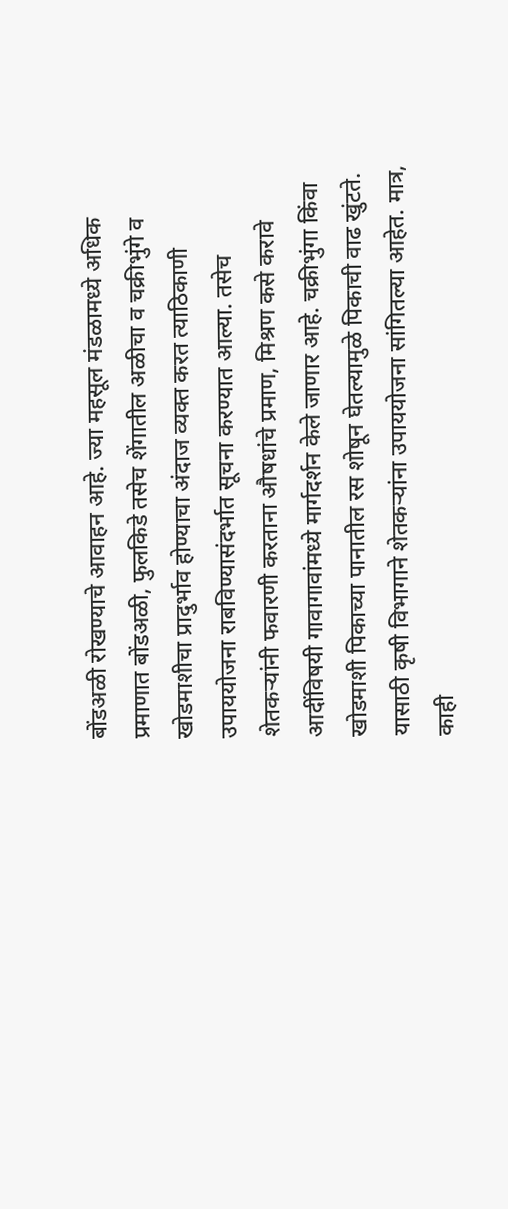बोंडअळी रोखण्याचे आवाहन आहे. ज्या महसूल मंडळामध्ये अधिक प्रमाणात बोंडअळी, फुलकिडे तसेच शेंगातील अळीचा व चक्रीभुंगे व खोडमाशीचा प्रादुर्भाव होण्याचा अंदाज व्यक्त करत त्याठिकाणी उपाययोजना राबविण्यासंदर्भात सूचना करण्यात आल्या. तसेच शेतकऱ्यांनी फवारणी करताना औषधांचे प्रमाण, मिश्रण कसे करावे आदींविषयी गावागावांमध्ये मार्गदर्शन केले जाणार आहे. चक्रीभुंगा किंवा खोडमाशी पिकाच्या पानातील रस शोषून घेतल्यामुळे पिकाची वाढ खुंटते. यासाठी कृषी विभागाने शेतकऱ्यांना उपाययोजना सांगितल्या आहेत. मात्र, काही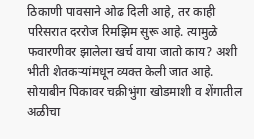ठिकाणी पावसाने ओढ दिली आहे, तर काही परिसरात दररोज रिमझिम सुरू आहे. त्यामुळे फवारणीवर झालेला खर्च वाया जातो काय? अशी भीती शेतकऱ्यांमधून व्यक्त केली जात आहे. सोयाबीन पिकावर चक्रीभुंगा खोडमाशी व शेंगातील अळीचा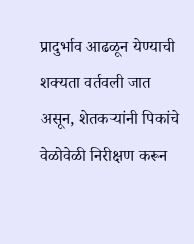प्रादुर्भाव आढळून येण्याची शक्यता वर्तवली जात असून, शेतकऱ्यांनी पिकांचे वेळोवेळी निरीक्षण करून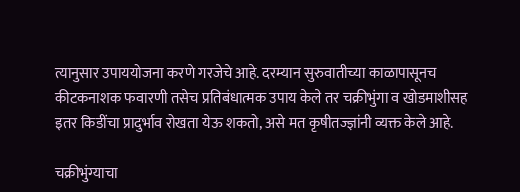त्यानुसार उपाययोजना करणे गरजेचे आहे. दरम्यान सुरुवातीच्या काळापासूनच कीटकनाशक फवारणी तसेच प्रतिबंधात्मक उपाय केले तर चक्रीभुंगा व खोडमाशीसह इतर किडींचा प्रादुर्भाव रोखता येऊ शकतो, असे मत कृषीतज्ज्ञांनी व्यक्त केले आहे.

चक्रीभुंग्याचा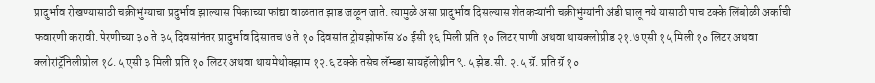प्रादुर्भाव रोखण्यासाठी चक्रीभुंग्याचा प्रदुर्भाव झाल्यास पिकाच्या फांद्या वाळतात झाड जळून जाते. त्यामुळे असा प्रादुर्भाव दिसल्यास शेतकऱ्यांनी चक्रीभुंग्यांनी अंडी घालू नये यासाठी पाच टक्के लिंबोळी अर्काची फवारणी करावी. पेरणीच्या ३० ते ३५ दिवसांनंतर प्रादुर्भाव दिसातच ७ ते १० दिवसांत ट्रोयझोफॉस ४० ईसी १६ मिली प्रति १० लिटर पाणी अथवा थायक्लोप्रीड २१.७ एसी १५ मिली १० लिटर अथवा क्लोरांट्रॅनिलीप्रोल १८.५ एसी ३ मिली प्रति १० लिटर अथवा थायमेथोक्झाम १२.६ टक्के तसेच लॅम्ब्डा सायहॅलोथ्रीन ९.५ झेड.सी. २.५ ग्रॅ. प्रति ग्रॅ १०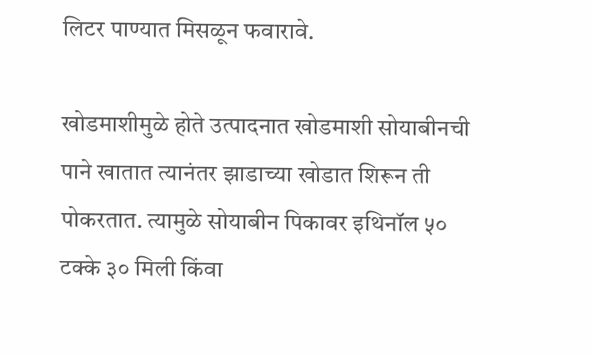लिटर पाण्यात मिसळून फवारावे.

खोडमाशीमुळे होते उत्पादनात खोडमाशी सोयाबीनची पाने खातात त्यानंतर झाडाच्या खोडात शिरून ती पोकरतात. त्यामुळे सोयाबीन पिकावर इथिनॉल ५० टक्के ३० मिली किंवा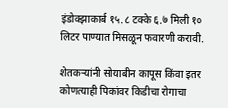इंडोक्झाकार्ब १५.८ टक्के ६.७ मिली १० लिटर पाण्यात मिसळून फवारणी करावी.

शेतकऱ्यांनी सोयाबीन कापूस किंवा इतर कोणत्याही पिकांवर किडीचा रोगाचा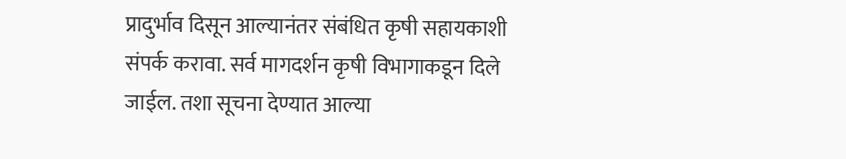प्रादुर्भाव दिसून आल्यानंतर संबंधित कृषी सहायकाशी संपर्क करावा. सर्व मागदर्शन कृषी विभागाकडून दिले जाईल. तशा सूचना देण्यात आल्या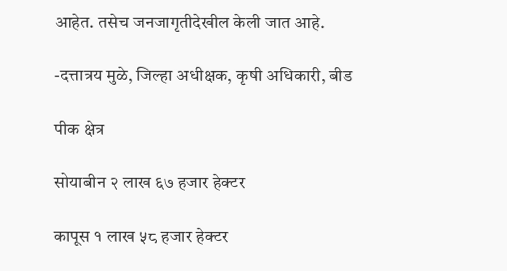आहेत. तसेच जनजागृतीदेखील केली जात आहे.

-दत्तात्रय मुळे, जिल्हा अधीक्षक, कृषी अधिकारी, बीड

पीक क्षेत्र

सोयाबीन २ लाख ६७ हजार हेक्टर

कापूस १ लाख ५८ हजार हेक्टर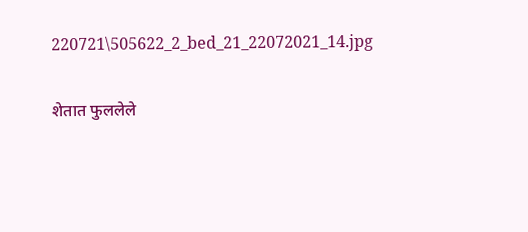220721\505622_2_bed_21_22072021_14.jpg

शेतात फुललेले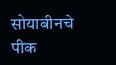सोयाबीनचे पीक